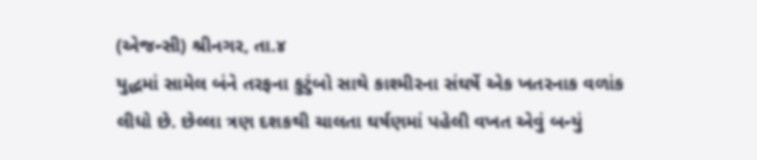(એજન્સી) શ્રીનગર, તા.૪
યુદ્ધમાં સામેલ બંને તરફના કુટુંબો સાથે કાશ્મીરના સંઘર્ષે એક ખતરનાક વળાંક લીધો છે. છેલ્લા ત્રણ દશકથી ચાલતા ઘર્ષણમાં પહેલી વખત એવું બન્યું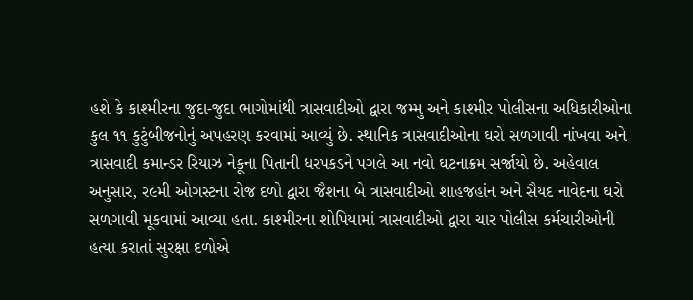હશે કે કાશ્મીરના જુદા-જુદા ભાગોમાંથી ત્રાસવાદીઓ દ્વારા જમ્મુ અને કાશ્મીર પોલીસના અધિકારીઓના કુલ ૧૧ કુટુંબીજનોનું અપહરણ કરવામાં આવ્યું છે. સ્થાનિક ત્રાસવાદીઓના ઘરો સળગાવી નાંખવા અને ત્રાસવાદી કમાન્ડર રિયાઝ નેકૂના પિતાની ધરપકડને પગલે આ નવો ઘટનાક્રમ સર્જાયો છે. અહેવાલ અનુસાર, ર૯મી ઓગસ્ટના રોજ દળો દ્વારા જૈશના બે ત્રાસવાદીઓ શાહજહાંન અને સૈયદ નાવેદના ઘરો સળગાવી મૂકવામાં આવ્યા હતા. કાશ્મીરના શોપિયામાં ત્રાસવાદીઓ દ્વારા ચાર પોલીસ કર્મચારીઓની હત્યા કરાતાં સુરક્ષા દળોએ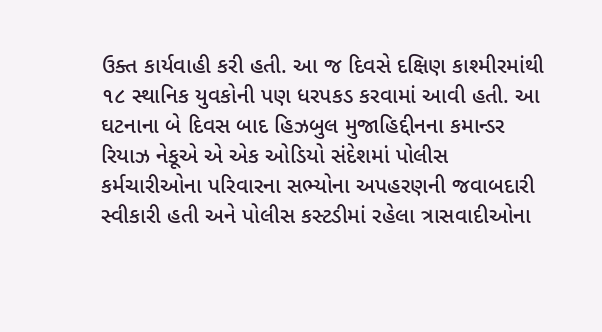ઉક્ત કાર્યવાહી કરી હતી. આ જ દિવસે દક્ષિણ કાશ્મીરમાંથી ૧૮ સ્થાનિક યુવકોની પણ ધરપકડ કરવામાં આવી હતી. આ ઘટનાના બે દિવસ બાદ હિઝબુલ મુજાહિદ્દીનના કમાન્ડર રિયાઝ નેકૂએ એ એક ઓડિયો સંદેશમાં પોલીસ કર્મચારીઓના પરિવારના સભ્યોના અપહરણની જવાબદારી સ્વીકારી હતી અને પોલીસ કસ્ટડીમાં રહેલા ત્રાસવાદીઓના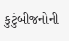કુટુંબીજનોની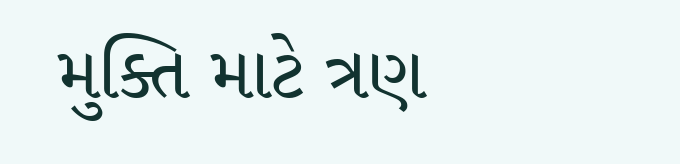મુક્તિ માટે ત્રણ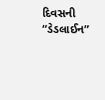દિવસની “ડેડલાઈન”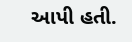આપી હતી.